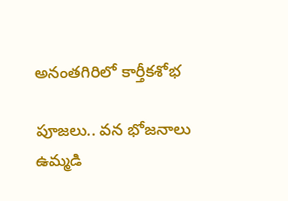అనంతగిరిలో కార్తీకశోభ

పూజలు.. వన భోజనాలు
ఉమ్మడి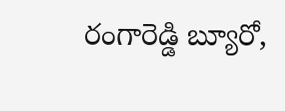రంగారెడ్డి బ్యూరో,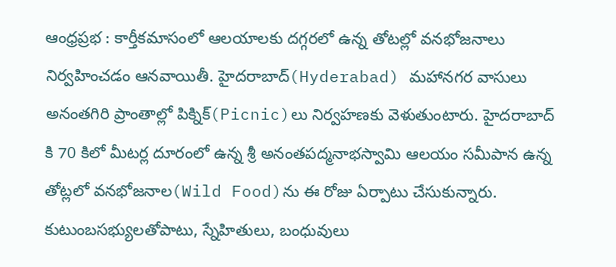ఆంధ్రప్రభ : కార్తీకమాసంలో ఆలయాలకు దగ్గరలో ఉన్న తోటల్లో వనభోజనాలు నిర్వహించడం ఆనవాయితీ. హైదరాబాద్(Hyderabad) మహానగర వాసులు అనంతగిరి ప్రాంతాల్లో పిక్నిక్(Picnic)లు నిర్వహణకు వెళుతుంటారు. హైదరాబాద్ కి 70 కిలో మీటర్ల దూరంలో ఉన్న శ్రీ అనంతపద్మనాభస్వామి ఆలయం సమీపాన ఉన్న తోట్లలో వనభోజనాల(Wild Food)ను ఈ రోజు ఏర్పాటు చేసుకున్నారు.
కుటుంబసభ్యులతోపాటు, స్నేహితులు, బంధువులు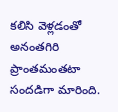కలిసి వెళ్లడంతో అనంతగిరి ప్రాంతమంతటా సందడిగా మారింది.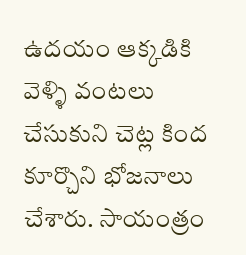ఉదయం ఆక్కడికి వెళ్ళి వంటలు చేసుకుని చెట్ల కింద కూర్చొని భోజనాలు చేశారు. సాయంత్రం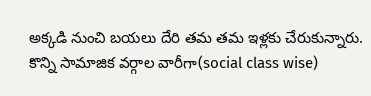అక్కడి నుంచి బయలు దేరి తమ తమ ఇళ్లకు చేరుకున్నారు. కొన్ని సామాజిక వర్గాల వారీగా(social class wise)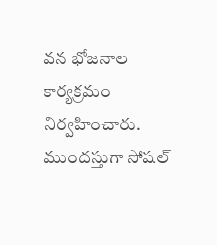వన భోజనాల కార్యక్రమం నిర్వహించారు. ముందస్తుగా సోషల్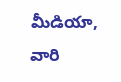మీడియా, వారి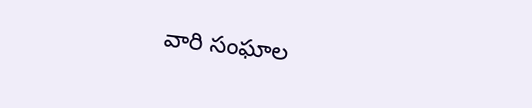వారి సంఘాల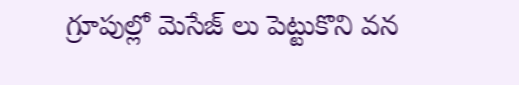గ్రూపుల్లో మెసేజ్ లు పెట్టుకొని వన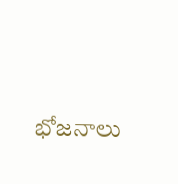భోజనాలు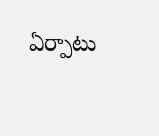ఏర్పాటు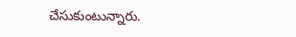చేసుకుంటున్నారు.